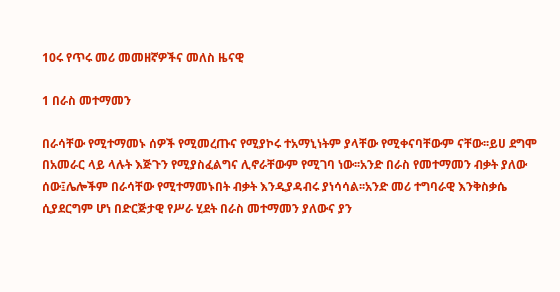10ሩ የጥሩ መሪ መመዘኛዎችና መለስ ዜናዊ

1 በራስ መተማመን

በራሳቸው የሚተማመኑ ሰዎች የሚመረጡና የሚያኮሩ ተአማኒነትም ያላቸው የሚቀናባቸውም ናቸው፡፡ይሀ ደግሞ በአመራር ላይ ላሉት እጅጉን የሚያስፈልግና ሊኖራቸውም የሚገባ ነው፡፡አንድ በራስ የመተማመን ብቃት ያለው ሰው፤ሌሎችም በራሳቸው የሚተማመኑበት ብቃት እንዲያዳብሩ ያነሳሳል፡፡አንድ መሪ ተግባራዊ እንቅስቃሴ ሲያደርግም ሆነ በድርጅታዊ የሥራ ሂደት በራስ መተማመን ያለውና ያን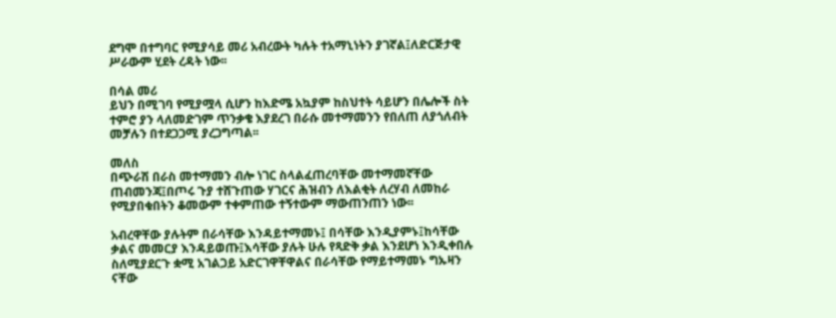ደግሞ በተግባር የሚያሳይ መሪ አብረውት ካሉት ተአማኒነትን ያገኛል፤ለድርጅታዊ ሥራውም ሂደት ረዳት ነው፡፡

በሳል መሪ
ይህን በሚገባ የሚያሟላ ሲሆን ከእድሜ አኳያም ከስህተት ሳይሆን በሌሎች ስት ተምሮ ያን ላለመድገም ጥንቃቄ እያደረገ በራሱ መተማመንን የበለጠ ለያጎለብት መቻሉን በተደጋጋሚ ያረጋግጣል፡፡

መለስ
በጭራሽ በራስ መተማመን ብሎ ነገር ስላልፈጠረባቸው መተማመኛቸው ጠብመንጃ፤በጦሩ ጉያ ተሸጉጠው ሃገርና ሕዝብን ለእልቂት ለረሃብ ለመከራ የሚያበቁበትን ቆመውም ተቀምጠው ተኝተውም ማውጠንጠን ነው፡፡

አብረዋቸው ያሉትም በራሳቸው እንዳይተማመኑ፤ በሳቸው እንዲያምኑ፤ከሳቸው ቃልና መመርያ እንዳይወጡ፤እሳቸው ያሉት ሁሉ የጻድቅ ቃል እንደሆነ እንዲቀበሉ ስለሚያደርጉ ቋሚ አገልጋይ አድርገዋቸዋልና በራሳቸው የማይተማመኑ ግኡዛን ናቸው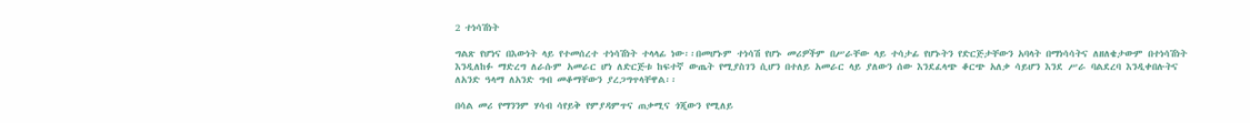2 ተነሳሽነት

ግልጽ የሆነና በእውነት ላይ የተመሰረተ ተነሳሽነት ተላላፊ ነው፡፡በመሆኑም ተነሳሽ የሆኑ መሪዎችም በሥራቸው ላይ ተሳታፊ የሆኑትን የድርጅታቸውን አባላት በማነሳሳትና ለዘለቄታውም በተነሳሽነት እንዲለከፉ ማድረግ ለራሱም አመራር ሆነ ለድርጅቱ ከፍተኛ ውጤት የሚያስገን ሲሆን በተለይ አመራር ላይ ያለውን ሰው እንደፈላጭ ቆርጭ አለቃ ሳይሆን እንደ ሥራ ባልደረባ እንዲቀበሉትና ለአንድ ዓላማ ለአንድ ግብ መቆማቸውን ያረጋግጥላቸዋል፡፡

በሳል መሪ የማንንም ሃሳብ ሳየይቅ የምያዳምጥና ጠቃሚና ጎጂውን የሚለይ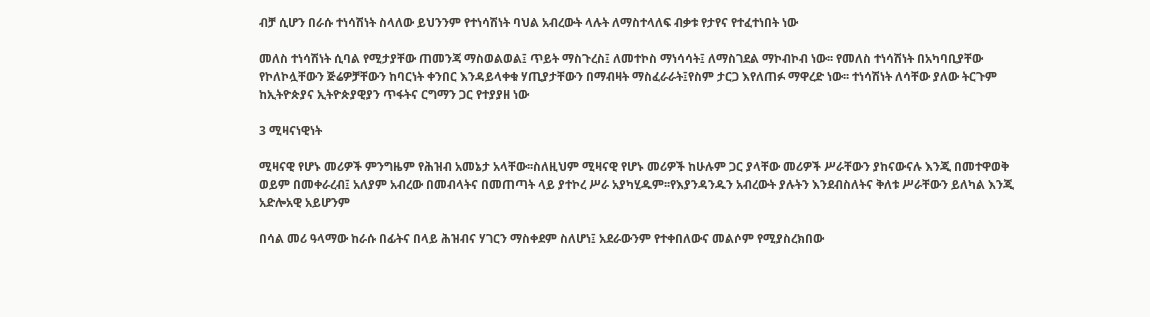ብቻ ሲሆን በራሱ ተነሳሽነት ስላለው ይህንንም የተነሳሽነት ባህል አብረውት ላሉት ለማስተላለፍ ብቃቱ የታየና የተፈተነበት ነው

መለስ ተነሳሽነት ሲባል የሚታያቸው ጠመንጃ ማስወልወል፤ ጥይት ማስጉረስ፤ ለመተኮስ ማነሳሳት፤ ለማስገደል ማኮብኮብ ነው፡፡ የመለስ ተነሳሽነት በአካባቢያቸው የኮለኮሏቸውን ጅሬዎቻቸውን ከባርነት ቀንበር እንዳይላቀቁ ሃጢያታቸውን በማብዛት ማስፈራራት፤የስም ታርጋ እየለጠፉ ማዋረድ ነው፡፡ ተነሳሽነት ለሳቸው ያለው ትርጉም ከኢትዮጵያና ኢትዮጵያዊያን ጥፋትና ርግማን ጋር የተያያዘ ነው

3 ሚዛናነዊነት

ሚዛናዊ የሆኑ መሪዎች ምንግዜም የሕዝብ አመኔታ አላቸው፡፡ስለዚህም ሚዛናዊ የሆኑ መሪዎች ከሁሉም ጋር ያላቸው መሪዎች ሥራቸውን ያከናውናሉ እንጂ በመተዋወቅ ወይም በመቀራረብ፤ አለያም አብረው በመብላትና በመጠጣት ላይ ያተኮረ ሥራ አያካሂዱም፡፡የእያንዳንዱን አብረውት ያሉትን እንደብስለትና ቅለቱ ሥራቸውን ይለካል እንጂ አድሎአዊ አይሆንም

በሳል መሪ ዓላማው ከራሱ በፊትና በላይ ሕዝብና ሃገርን ማስቀደም ስለሆነ፤ አደራውንም የተቀበለውና መልሶም የሚያስረክበው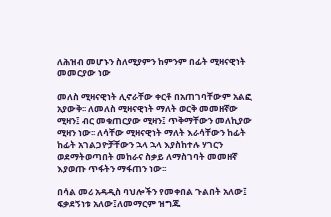ለሕዝብ መሆኑን ስለሚያምን ከምንም በፊት ሚዛናዊነት መመርያው ነው

መለስ ሚዛናዊነት ሊኖራቸው ቀርቶ በአጠገባቸውም አልፎ አያውቅ፡፡ ለመለስ ሚዛናዊነት ማለት ወርቅ መመዘኛው ሚዛን፤ ብር መቁጠርያው ሚዛን፤ ጥቅማቸውን መለኪያው ሚዛን ነው፡፡ ለሳቸው ሚዛናዊነት ማለት እራሳቸውን ከፊት ከፊት አገልጋዮቻቸውን ኋላ ኋላ እያስከተሉ ሃገርን ወደማትወጣበት መከራና ስቃይ ለማስገባት መመዘኛ እያወጡ ጥፋትን ማፋጠን ነው፡፡

በሳል መሪ አዳዲስ ባህሎችን የመቀበል ጉልበት አለው፤ ፍቃደኝነቱ አለው፤ለመማርም ዝግጁ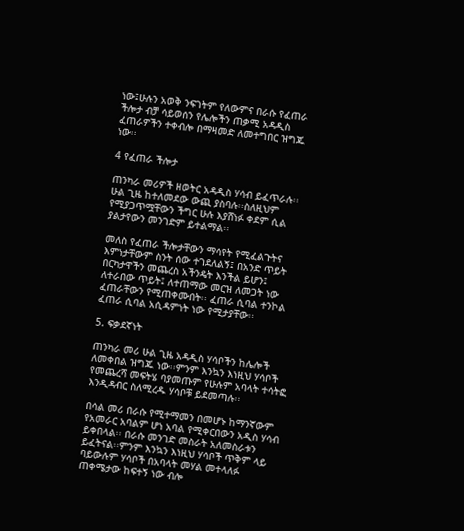ነው፤ሁሉን አወቅ ንፍገትም የለውምና በራሱ የፈጠራ ችሎታ ብቻ ሳይወሰን የሌሎችን ጠቃሚ አዳዲስ ፈጠራዎችን ተቀብሎ በማዛመድ ለመተግበር ዝግጁ ነው፡፡

4 የፈጠራ ችሎታ

ጠንካራ መሪዎች ዘወትር አዳዲስ ሃሳብ ይፈጥራሉ፡፡ሁል ጊዜ ከተለመደው ውጪ ያስባሉ፡፡ስለዚህም የሚያጋጥሟቸውን ችግር ሁሉ እያሸነፉ ቀደም ሲል ያልታየውን መንገድም ይተልማል፡፡

መለስ የፈጠራ ችሎታቸውን ማሳየት የሚፈልጉትና እምነታቸውም ስንት ሰው ተገደለልኝ፤ በአንድ ጥይት በርካታዋችን መጨረስ አችንዴት እንችል ይሆን፤ ለተራበው ጥይት፤ ለተጠማው መርዝ ለመጋት ነው ፈጠራቸውን የሚጠቀሙበት፡፡ ፈጠራ ሲባል ተንኮል ፈጠራ ሲባል አሲዳምነት ነው የሚታያቸው፡፡

5. ፍቃደኛነት

ጠንካራ መሪ ሁል ጊዜ አዳዲስ ሃሳቦችን ከሌሎች ለመቀበል ዝግጁ ነው፡፡ምንም እንኳን እነዚህ ሃሳቦች የመጨረሻ መፍትሄ ባያመጡም የሁሉም አባላት ተሳትፎ እንዲዳብር ስለሚረዱ ሃሳቦቹ ይደመጣሉ፡፡

በሳል መሪ በራሱ የሚተማመን በመሆኑ ከማንኛውም የአመራር አባልም ሆነ አባል የሚቀርበውን አዲስ ሃሳብ ይቀበላል፡፡ በራሱ መንገድ መስራት አለመስራቱን ይፈትናል፡፡ምንም እንኳን እነዚህ ሃሳቦች ጥቅም ላይ ባይውሉም ሃሳቦች በአባላት መሃል መተላለፉ ጠቀሜታው ከፍተኝ ነው ብሎ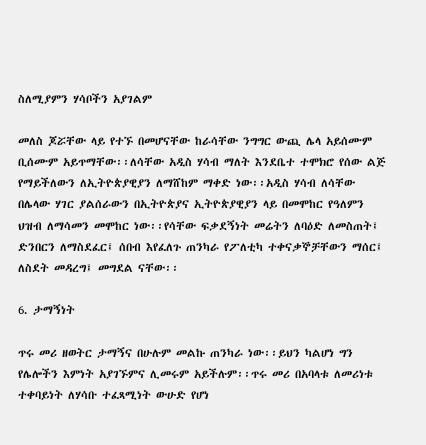ስለሚያምን ሃሳቦችን አያገልም

መለስ ጆሯቸው ላይ የተኙ በመሆናቸው ከራሳቸው ንግግር ውጪ ሌላ አይሰሙም ቢሰሙም አይጥማቸው፡፡ለሳቸው አዲስ ሃሳብ ማለት እንደቤተ ተሞክሮ የሰው ልጅ የማይችለውን ለኢትዮጵያዊያን ለማሸከም ማቀድ ነው፡፡አዲስ ሃሳብ ለሳቸው በሌላው ሃገር ያልሰራውን በኢትዮጵያና ኢትዮጵያዊያን ላይ በመሞከር የዓለምን ህዝብ ለማሳመን መሞከር ነው፡፡የሳቸው ፍቃደኝነት መሬትን ለባዕድ ለመስጠት፤ ድንበርን ለማስደፈር፤ ሰበብ እየፈለጉ ጠንካራ የፖለቲካ ተቀናቃኞቻቸውን ማሰር፤ ለስደት መዳረግ፤ መግደል ናቸው፡፡

6. ታማኝነት

ጥሩ መሪ ዘወትር ታማኝና በሁሉም መልኩ ጠንካራ ነው፡፡ይህን ካልሆነ ግን የሌሎችን እምነት አያገኙምና ሊመሩም አይችሉም፡፡ጥሩ መሪ በአባላቱ ለመሪነቱ ተቀባይነት ለሃሳቡ ተፈጻሚነት ውሁድ የሆነ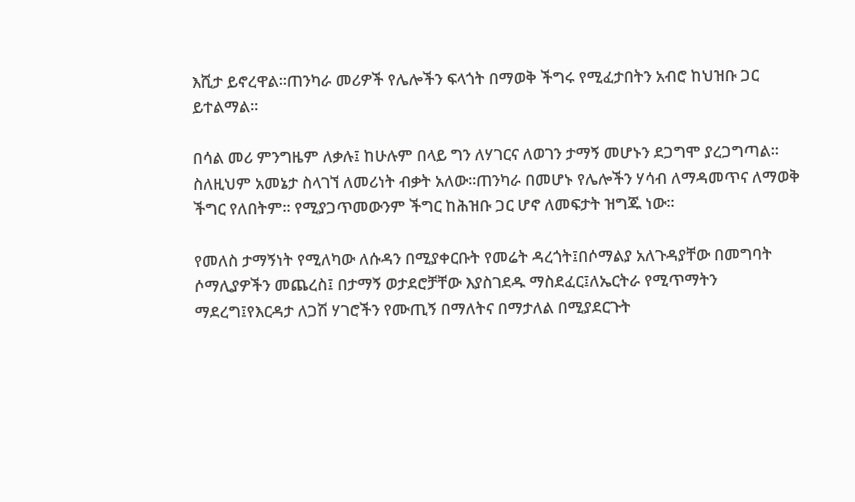እሺታ ይኖረዋል፡፡ጠንካራ መሪዎች የሌሎችን ፍላጎት በማወቅ ችግሩ የሚፈታበትን አብሮ ከህዝቡ ጋር ይተልማል፡፡

በሳል መሪ ምንግዜም ለቃሉ፤ ከሁሉም በላይ ግን ለሃገርና ለወገን ታማኝ መሆኑን ደጋግሞ ያረጋግጣል፡፡ስለዚህም አመኔታ ስላገኘ ለመሪነት ብቃት አለው፡፡ጠንካራ በመሆኑ የሌሎችን ሃሳብ ለማዳመጥና ለማወቅ ችግር የለበትም፡፡ የሚያጋጥመውንም ችግር ከሕዝቡ ጋር ሆኖ ለመፍታት ዝግጁ ነው፡፡

የመለስ ታማኝነት የሚለካው ለሱዳን በሚያቀርቡት የመሬት ዳረጎት፤በሶማልያ አለጉዳያቸው በመግባት ሶማሊያዎችን መጨረስ፤ በታማኝ ወታደሮቻቸው እያስገደዱ ማስደፈር፤ለኤርትራ የሚጥማትን ማደረግ፤የእርዳታ ለጋሽ ሃገሮችን የሙጢኝ በማለትና በማታለል በሚያደርጉት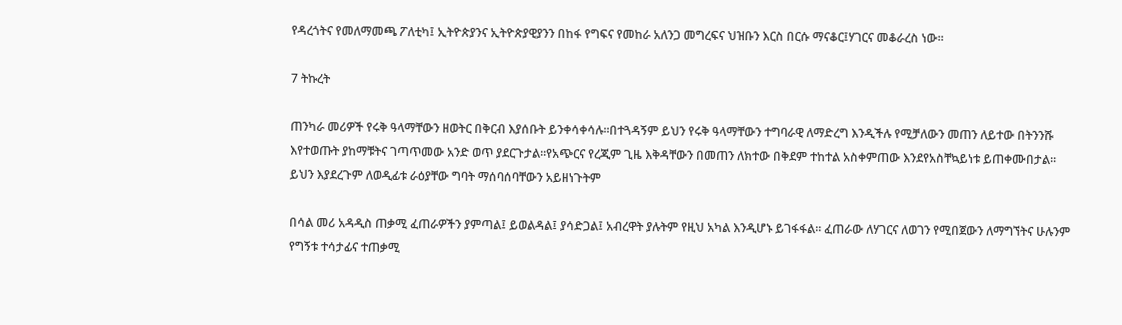የዳረጎትና የመለማመጫ ፖለቲካ፤ ኢትዮጵያንና ኢትዮጵያዊያንን በከፋ የግፍና የመከራ አለንጋ መግረፍና ህዝቡን እርስ በርሱ ማናቆር፤ሃገርና መቆራረስ ነው፡፡

7 ትኩረት

ጠንካራ መሪዎች የሩቅ ዓላማቸውን ዘወትር በቅርብ እያሰቡት ይንቀሳቀሳሉ፡፡በተጓዳኝም ይህን የሩቅ ዓላማቸውን ተግባራዊ ለማድረግ እንዲችሉ የሚቻለውን መጠን ለይተው በትንንሹ እየተወጡት ያከማቹትና ገጣጥመው አንድ ወጥ ያደርጉታል፡፡የአጭርና የረጂም ጊዜ እቅዳቸውን በመጠን ለክተው በቅደም ተከተል አስቀምጠው እንደየአስቸኳይነቱ ይጠቀሙበታል፡፡ይህን እያደረጉም ለወዲፊቱ ራዕያቸው ግባት ማሰባሰባቸውን አይዘነጉትም

በሳል መሪ አዳዲስ ጠቃሚ ፈጠራዎችን ያምጣል፤ ይወልዳል፤ ያሳድጋል፤ አብረዋት ያሉትም የዚህ አካል እንዲሆኑ ይገፋፋል፡፡ ፈጠራው ለሃገርና ለወገን የሚበጀውን ለማግኘትና ሁሉንም የግኝቱ ተሳታፊና ተጠቃሚ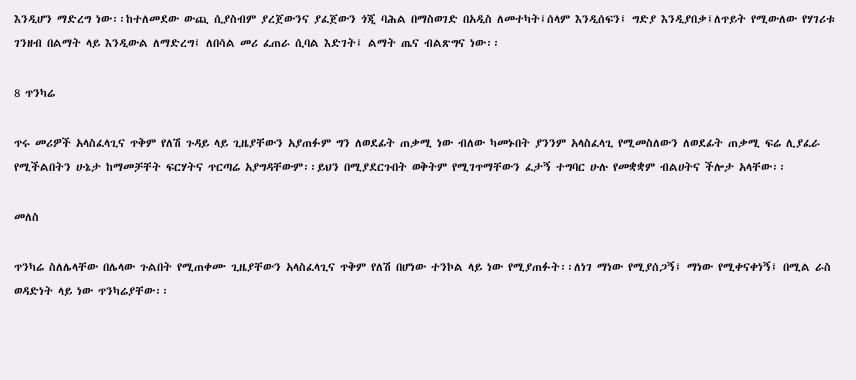እንዲሆን ማድረግ ነው፡፡ከተለመደው ውጪ ሲያስብም ያረጀውንና ያፈጀውን ጎጂ ባሕል በማስወገድ በአዲስ ለመተካት፤ሰላም እንዲሰፍን፤ ግድያ እንዲያበቃ፤ለጥይት የሚውለው የሃገሪቱ ገንዘብ በልማት ላይ እንዲውል ለማድረግ፤ ለበሳል መሪ ፈጠራ ሲባል እድገት፤ ልማት ጤና ብልጽግና ነው፡፡

8 ጥንካሬ

ጥሩ መሪዎች አላስፈላጊና ጥቅም የለሽ ጉዳይ ላይ ጊዜያቸውን አያጠፉም ግን ለወደፊት ጠቃሚ ነው ብለው ካመኑበት ያንንም አላስፈላጊ የሚመስለውን ለወደፊት ጠቃሚ ፍሬ ሊያፈራ የሚችልበትን ሁኔታ ከማመቻቸት ፍርሃትና ጥርጣሬ አያግዳቸውም፡፡ይህን በሚያደርጉበት ወቅትም የሚገጥማቸውን ፈታኝ ተግባር ሁሉ የመቋቋም ብልሀትና ችሎታ አላቸው፡፡

መለስ

ጥንካሬ ስለሌላቸው በሌላው ጉልበት የሚጠቀሙ ጊዜያቸውን አላስፈላጊና ጥቅም የለሽ በሆነው ተንኮል ላይ ነው የሚያጠፉት፡፡ለነገ ማነው የሚያሰጋኝ፤ ማነው የሚቀናቀነኝ፤ በሚል ራስ ወዳድነት ላይ ነው ጥንካሬያቸው፡፡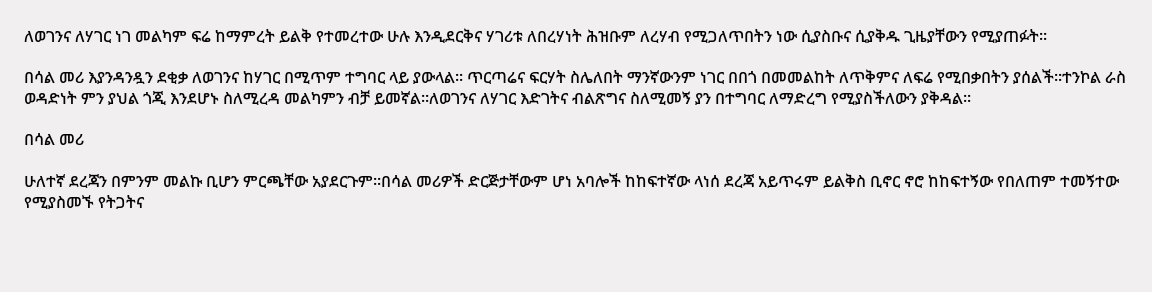ለወገንና ለሃገር ነገ መልካም ፍሬ ከማምረት ይልቅ የተመረተው ሁሉ እንዲደርቅና ሃገሪቱ ለበረሃነት ሕዝቡም ለረሃብ የሚጋለጥበትን ነው ሲያስቡና ሲያቅዱ ጊዜያቸውን የሚያጠፉት፡፡

በሳል መሪ እያንዳንዷን ደቂቃ ለወገንና ከሃገር በሚጥም ተግባር ላይ ያውላል፡፡ ጥርጣሬና ፍርሃት ስሌለበት ማንኛውንም ነገር በበጎ በመመልከት ለጥቅምና ለፍሬ የሚበቃበትን ያሰልች፡፡ተንኮል ራስ ወዳድነት ምን ያህል ጎጂ እንደሆኑ ስለሚረዳ መልካምን ብቻ ይመኛል፡፡ለወገንና ለሃገር እድገትና ብልጽግና ስለሚመኝ ያን በተግባር ለማድረግ የሚያስችለውን ያቅዳል፡፡

በሳል መሪ

ሁለተኛ ደረጃን በምንም መልኩ ቢሆን ምርጫቸው አያደርጉም፡፡በሳል መሪዎች ድርጅታቸውም ሆነ አባሎች ከከፍተኛው ላነሰ ደረጃ አይጥሩም ይልቅስ ቢኖር ኖሮ ከከፍተኝው የበለጠም ተመኝተው የሚያስመኙ የትጋትና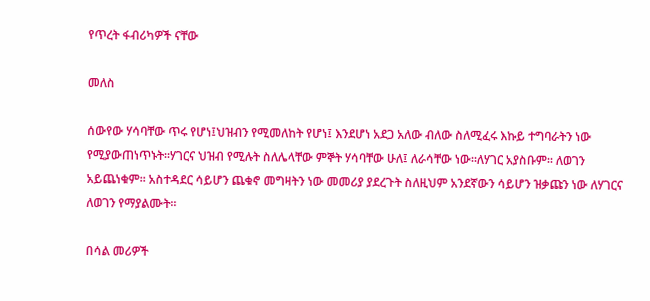የጥረት ፋብሪካዎች ናቸው

መለስ

ሰውየው ሃሳባቸው ጥሩ የሆነ፤ህዝብን የሚመለከት የሆነ፤ እንደሆነ አደጋ አለው ብለው ስለሚፈሩ እኩይ ተግባራትን ነው የሚያውጠነጥኑት፡፡ሃገርና ህዝብ የሚሉት ስለሌላቸው ምኞት ሃሳባቸው ሁለ፤ ለራሳቸው ነው፡፡ለሃገር አያስቡም፡፡ ለወገን አይጨነቁም፡፡ አስተዳደር ሳይሆን ጨቁኖ መግዛትን ነው መመሪያ ያደረጉት ስለዚህም አንደኛውን ሳይሆን ዝቃጩን ነው ለሃገርና ለወገን የማያልሙት፡፡

በሳል መሪዎች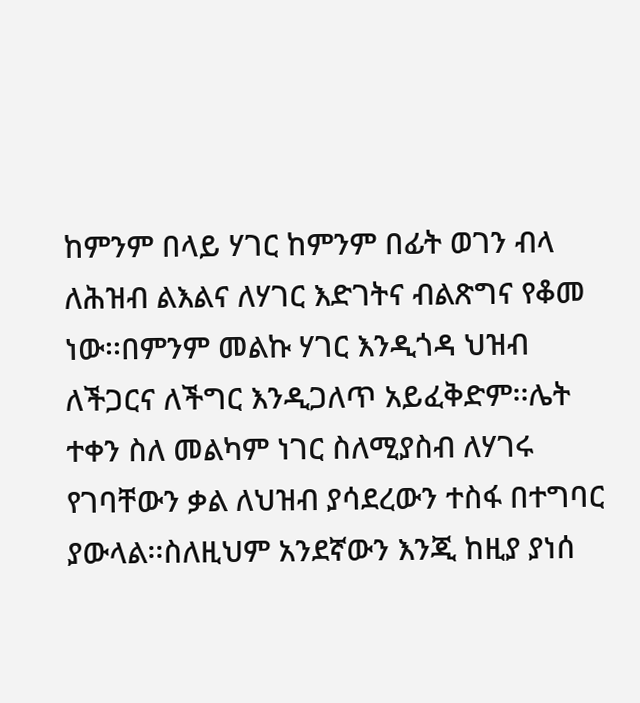ከምንም በላይ ሃገር ከምንም በፊት ወገን ብላ ለሕዝብ ልእልና ለሃገር እድገትና ብልጽግና የቆመ ነው፡፡በምንም መልኩ ሃገር እንዲጎዳ ህዝብ ለችጋርና ለችግር እንዲጋለጥ አይፈቅድም፡፡ሌት ተቀን ስለ መልካም ነገር ስለሚያስብ ለሃገሩ የገባቸውን ቃል ለህዝብ ያሳደረውን ተስፋ በተግባር ያውላል፡፡ስለዚህም አንደኛውን እንጂ ከዚያ ያነሰ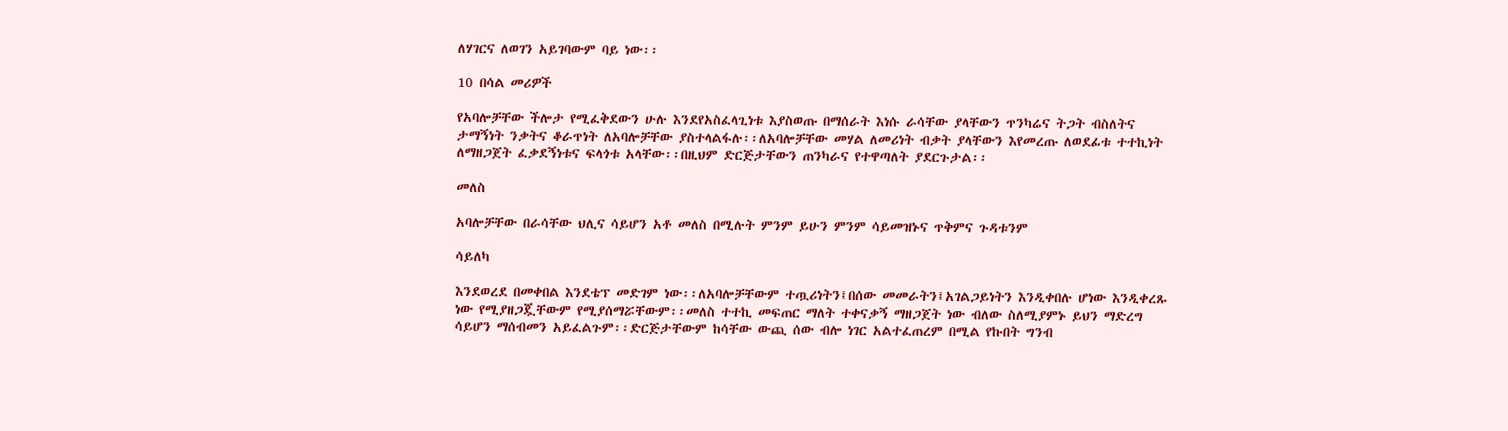ለሃገርና ለወገን አይገባውም ባይ ነው፡፡

10 በሳል መሪዎች

የአባሎቻቸው ችሎታ የሚፈቅደውን ሁሉ እንደየአስፈላጊነቱ እያስወጡ በማሰራት እነሱ ራሳቸው ያላቸውን ጥንካሬና ትጋት ብስለትና ታማኝነት ንቃትና ቆራጥነት ለአባሎቻቸው ያስተላልፋሉ፡፡ለአባሎቻቸው መሃል ለመሪነት ብቃት ያላቸውን እየመረጡ ለወደፊቱ ተተኪነት ለማዘጋጀት ፈቃደኝነቱና ፍላጎቱ አላቸው፡፡በዚህም ድርጅታቸውን ጠንካራና የተዋጣለት ያደርጉታል፡፡

መለስ

አባሎቻቸው በራሳቸው ህሊና ሳይሆን አቶ መለስ በሚሉት ምንም ይሁን ምንም ሳይመዝኑና ጥቅምና ጉዳቱንም

ሳይለካ

እንደወረደ በመቀበል እንደቴፕ መድገም ነው፡፡ለአባሎቻቸውም ተጧሪነትን፤በሰው መመራትን፤አገልጋይነትን እንዲቀበሉ ሆነው እንዲቀረጹ ነው የሚያዘጋጇቸውም የሚያሰማሯቸውም፡፡መለስ ተተኪ መፍጠር ማለት ተቀናቃኝ ማዘጋጀት ነው ብለው ስለሚያምኑ ይህን ማድረግ ሳይሆን ማሰብመን አይፈልጉም፡፡ድርጅታቸውም ከሳቸው ውጪ ሰው ብሎ ነገር አልተፈጠረም በሚል የኩበት ግንብ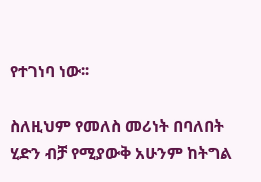የተገነባ ነው፡፡

ስለዚህም የመለስ መሪነት በባለበት ሂድን ብቻ የሚያውቅ አሁንም ከትግል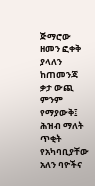ጅማሮው ዘመን ፎቀቅ ያላለን ከጠመንጃ ቃታ ውጪ ምንም የማያውቅ፤ ሕዝብ ማለት ጥቂት የአካባቢያቸው አለን ባዮችና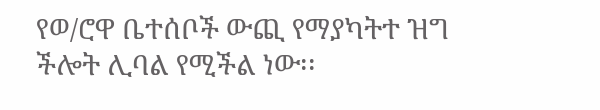የወ/ሮዋ ቤተሰቦች ውጪ የማያካትተ ዝግ ችሎት ሊባል የሚችል ነው፡፡